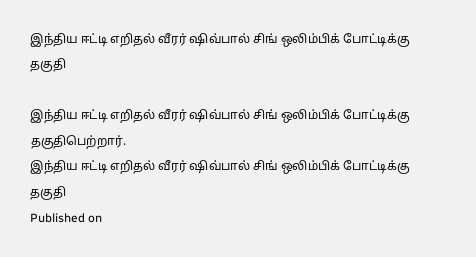இந்திய ஈட்டி எறிதல் வீரர் ஷிவ்பால் சிங் ஒலிம்பிக் போட்டிக்கு தகுதி

இந்திய ஈட்டி எறிதல் வீரர் ஷிவ்பால் சிங் ஒலிம்பிக் போட்டிக்கு தகுதிபெற்றார்.
இந்திய ஈட்டி எறிதல் வீரர் ஷிவ்பால் சிங் ஒலிம்பிக் போட்டிக்கு தகுதி
Published on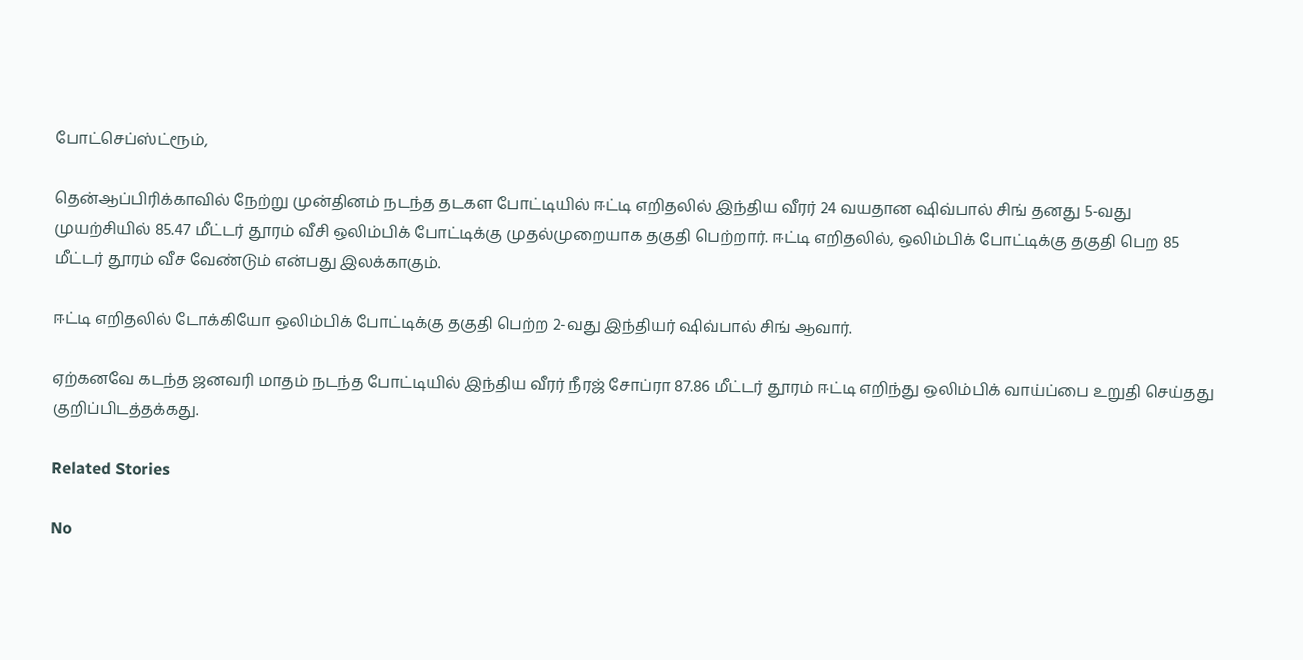போட்செப்ஸ்ட்ரூம்,

தென்ஆப்பிரிக்காவில் நேற்று முன்தினம் நடந்த தடகள போட்டியில் ஈட்டி எறிதலில் இந்திய வீரர் 24 வயதான ஷிவ்பால் சிங் தனது 5-வது முயற்சியில் 85.47 மீட்டர் தூரம் வீசி ஒலிம்பிக் போட்டிக்கு முதல்முறையாக தகுதி பெற்றார். ஈட்டி எறிதலில், ஒலிம்பிக் போட்டிக்கு தகுதி பெற 85 மீட்டர் தூரம் வீச வேண்டும் என்பது இலக்காகும்.

ஈட்டி எறிதலில் டோக்கியோ ஒலிம்பிக் போட்டிக்கு தகுதி பெற்ற 2-வது இந்தியர் ஷிவ்பால் சிங் ஆவார்.

ஏற்கனவே கடந்த ஜனவரி மாதம் நடந்த போட்டியில் இந்திய வீரர் நீரஜ் சோப்ரா 87.86 மீட்டர் தூரம் ஈட்டி எறிந்து ஒலிம்பிக் வாய்ப்பை உறுதி செய்தது குறிப்பிடத்தக்கது.

Related Stories

No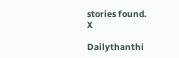stories found.
X

Dailythanthi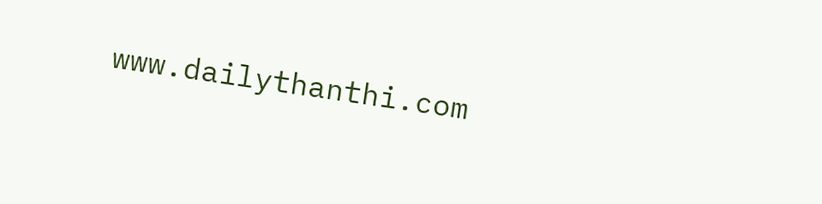www.dailythanthi.com